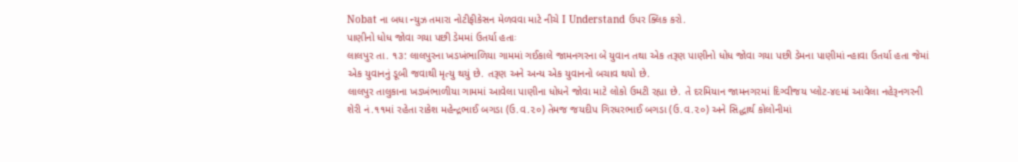Nobat ના બધા ન્યુઝ તમારા નોટીફીકેસન મેળવવા માટે નીચે I Understand ઉપર ક્લિક કરો.
પાણીનો ધોધ જોવા ગયા પછી ડેમમાં ઉતર્યા હતાઃ
લાલપુર તા. ૧૩: લાલપુરના ખડખંભાળિયા ગામમાં ગઈકાલે જામનગરના બે યુવાન તથા એક તરૂણ પાણીનો ધોધ જોવા ગયા પછી ડેમના પાણીમાં ન્હાવા ઉતર્યા હતા જેમાં એક યુવાનનું ડૂબી જવાથી મૃત્યુ થયું છે. તરૂણ અને અન્ય એક યુવાનનો બચાવ થયો છે.
લાલપુર તાલુકાના ખડખંભાળીયા ગામમાં આવેલા પાણીના ધોધને જોવા માટે લોકો ઉમટી રહ્યા છે. તે દરમિયાન જામનગરમાં દિગ્વીજય પ્લોટ-૪૯માં આવેલા નહેરૂનગરની શેરી નં.૧૧માં રહેતા રાકેશ મહેન્દ્રભાઈ બગડા (ઉ.વ.૨૦) તેમજ જયદીપ ગિરધરભાઈ બગડા (ઉ.વ.૨૦) અને સિદ્ધાર્થ કોલોનીમાં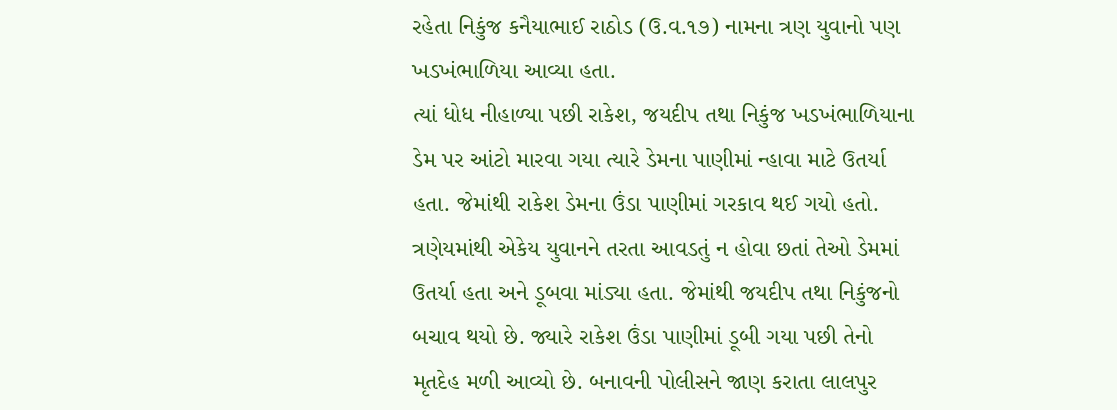રહેતા નિકુંજ કનૈયાભાઈ રાઠોડ (ઉ.વ.૧૭) નામના ત્રણ યુવાનો પણ ખડખંભાળિયા આવ્યા હતા.
ત્યાં ધોધ નીહાળ્યા પછી રાકેશ, જયદીપ તથા નિકુંજ ખડખંભાળિયાના ડેમ પર આંટો મારવા ગયા ત્યારે ડેમના પાણીમાં ન્હાવા માટે ઉતર્યા હતા. જેમાંથી રાકેશ ડેમના ઉંડા પાણીમાં ગરકાવ થઈ ગયો હતો.
ત્રણેયમાંથી એકેય યુવાનને તરતા આવડતું ન હોવા છતાં તેઓ ડેમમાં ઉતર્યા હતા અને ડૂબવા માંડ્યા હતા. જેમાંથી જયદીપ તથા નિકુંજનો બચાવ થયો છે. જ્યારે રાકેશ ઉંડા પાણીમાં ડૂબી ગયા પછી તેનો મૃતદેહ મળી આવ્યો છે. બનાવની પોલીસને જાણ કરાતા લાલપુર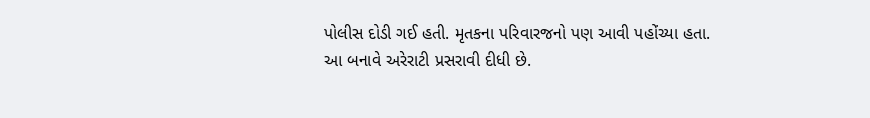પોલીસ દોડી ગઈ હતી. મૃતકના પરિવારજનો પણ આવી પહોંચ્યા હતા. આ બનાવે અરેરાટી પ્રસરાવી દીધી છે.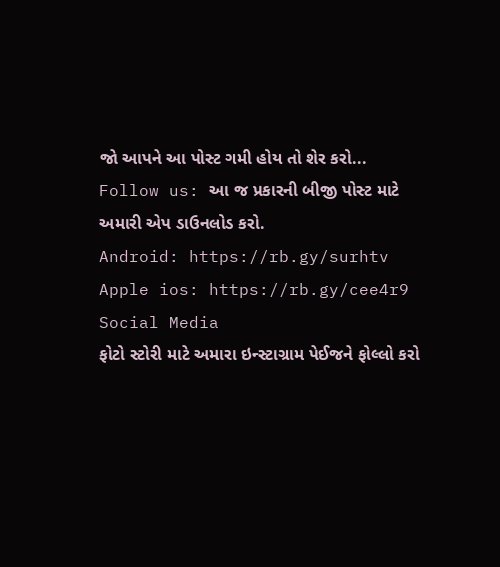જો આપને આ પોસ્ટ ગમી હોય તો શેર કરો...
Follow us: આ જ પ્રકારની બીજી પોસ્ટ માટે અમારી એપ ડાઉનલોડ કરો.
Android: https://rb.gy/surhtv
Apple ios: https://rb.gy/cee4r9
Social Media
ફોટો સ્ટોરી માટે અમારા ઇન્સ્ટાગ્રામ પેઈજને ફોલ્લો કરો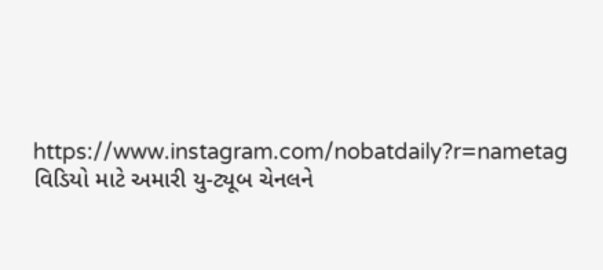https://www.instagram.com/nobatdaily?r=nametag
વિડિયો માટે અમારી યુ-ટ્યૂબ ચેનલને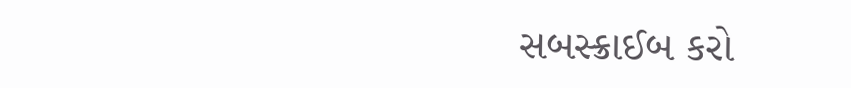સબસ્ક્રાઈબ કરો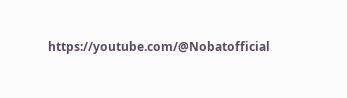https://youtube.com/@Nobatofficial